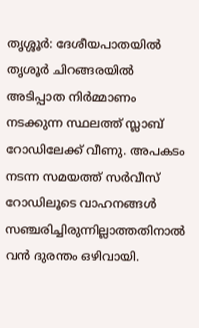തൃശ്ശൂർ: ദേശീയപാതയിൽ തൃശൂർ ചിറങ്ങരയിൽ അടിപ്പാത നിർമ്മാണം നടക്കുന്ന സ്ഥലത്ത് സ്ലാബ് റോഡിലേക്ക് വീണു. അപകടം നടന്ന സമയത്ത് സർവീസ് റോഡിലൂടെ വാഹനങ്ങൾ സഞ്ചരിച്ചിരുന്നില്ലാത്തതിനാൽ വൻ ദുരന്തം ഒഴിവായി.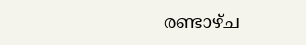രണ്ടാഴ്ച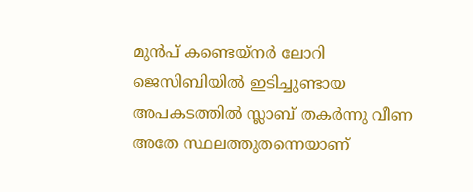മുൻപ് കണ്ടെയ്നർ ലോറി ജെസിബിയിൽ ഇടിച്ചുണ്ടായ അപകടത്തിൽ സ്ലാബ് തകർന്നു വീണ അതേ സ്ഥലത്തുതന്നെയാണ്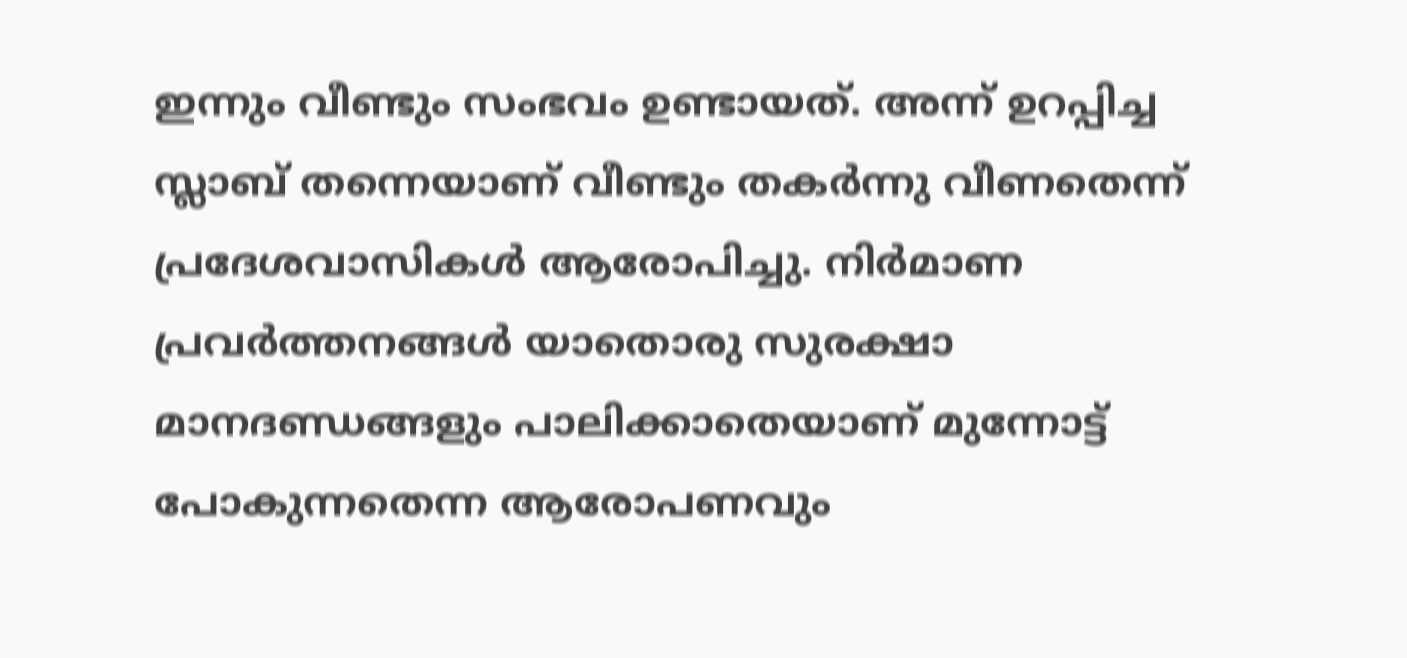ഇന്നും വീണ്ടും സംഭവം ഉണ്ടായത്. അന്ന് ഉറപ്പിച്ച സ്ലാബ് തന്നെയാണ് വീണ്ടും തകർന്നു വീണതെന്ന് പ്രദേശവാസികൾ ആരോപിച്ചു. നിർമാണ പ്രവർത്തനങ്ങൾ യാതൊരു സുരക്ഷാ മാനദണ്ഡങ്ങളും പാലിക്കാതെയാണ് മുന്നോട്ട് പോകുന്നതെന്ന ആരോപണവും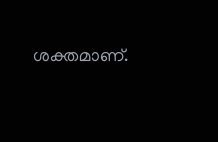ശക്തമാണ്.